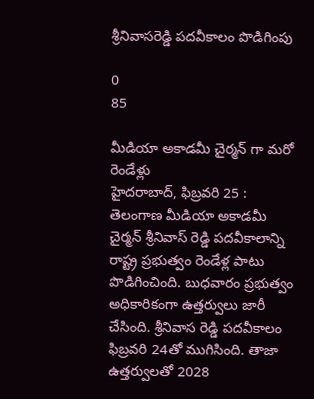శ్రీనివాసరెడ్డి పదవీకాలం పొడిగింపు

0
85

మీడియా అకాడమీ చైర్మన్ గా మరో రెండేళ్లు
హైదరాబాద్, ఫిబ్రవరి 25 :
తెలంగాణ మీడియా అకాడమీ చైర్మన్‌ శ్రీనివాస్ రెడ్డి పదవీకాలాన్ని రాష్ట్ర ప్రభుత్వం రెండేళ్ల పాటు పొడిగించింది. బుధవారం ప్రభుత్వం అధికారికంగా ఉత్తర్వులు జారీ చేసింది. శ్రీనివాస రెడ్డి పదవీకాలం ఫిబ్రవరి 24తో ముగిసింది. తాజా ఉత్తర్వులతో 2028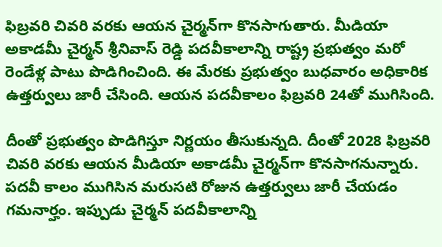ఫిబ్రవరి చివరి వరకు ఆయన చైర్మన్‌గా కొనసాగుతారు. మీడియా అకాడమీ చైర్మన్‌ శ్రీనివాస్ రెడ్డి పదవీకాలాన్ని రాష్ట్ర ప్రభుత్వం మరో రెండేళ్ల పాటు పొడిగించింది. ఈ మేరకు ప్రభుత్వం బుధవారం అధికారిక ఉత్తర్వులు జారీ చేసింది. ఆయన పదవీకాలం ఫిబ్రవరి 24తో ముగిసింది.

దీంతో ప్రభుత్వం పొడిగిస్తూ నిర్ణయం తీసుకున్నది. దీంతో 2028 ఫిబ్రవరి చివరి వరకు ఆయన మీడియా అకాడమీ చైర్మన్‌గా కొనసాగనున్నారు. పదవీ కాలం ముగిసిన మరుసటి రోజున ఉత్తర్వులు జారీ చేయడం గమనార్హం. ఇప్పుడు చైర్మన్ పదవీకాలాన్ని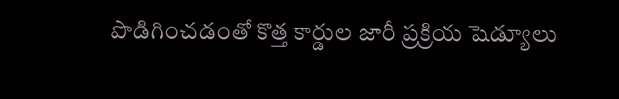పొడిగించడంతో కొత్త కార్డుల జారీ ప్రక్రియ షెడ్యూలు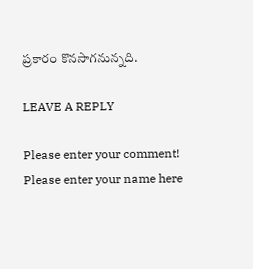ప్రకారం కొనసాగనున్నది.

LEAVE A REPLY

Please enter your comment!
Please enter your name here